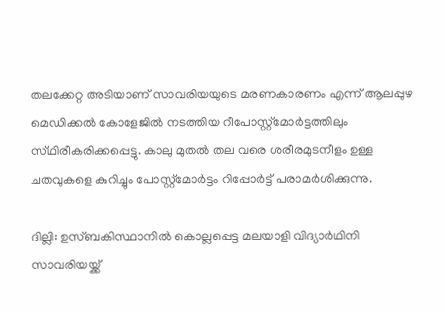തലക്കേറ്റ അടിയാണ് സാവരിയയുടെ മരണകാരണം എന്ന് ആലപ്പുഴ മെഡിക്കൽ കോളേജിൽ നടത്തിയ റീപോസ്റ്റ്മോർട്ടത്തിലും സ്‌ഥിരീകരിക്കപ്പെട്ടു. കാലു മുതൽ തല വരെ ശരീരമുടനീളം ഉള്ള ചതവുകളെ കുറിച്ചും പോസ്റ്റ്മോർട്ടം റിപ്പോർട്ട് പരാമർശിക്കുന്നു.

ദില്ലി: ഉസ്ബകിസ്ഥാനിൽ കൊല്ലപ്പെട്ട മലയാളി വിദ്യാർഥിനി സാവരിയയ്ക്ക്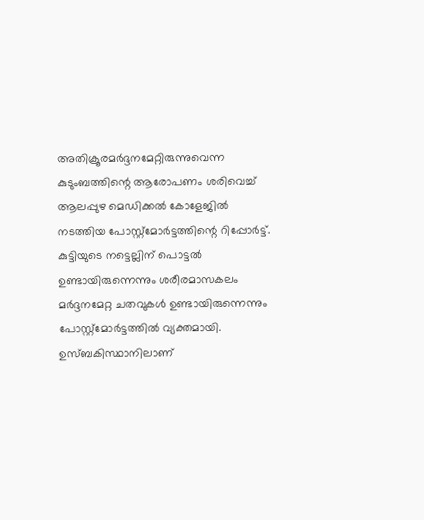അതിക്രൂരമർദ്ദനമേറ്റിരുന്നുവെന്ന കുടുംബത്തിന്റെ ആരോപണം ശരിവെച്ച് ആലപ്പുഴ മെഡിക്കൽ കോളേജിൽ നടത്തിയ പോസ്റ്റ്മോർട്ടത്തിന്റെ റിപ്പോർട്ട്. കുട്ടിയുടെ നട്ടെല്ലിന് പൊട്ടൽ ഉണ്ടായിരുന്നെന്നും ശരീരമാസകലം മർദ്ദനമേറ്റ ചതവുകൾ ഉണ്ടായിരുന്നെന്നും പോസ്റ്റ്മോർട്ടത്തിൽ വ്യക്തമായി. ഉസ്ബകിസ്ഥാനിലാണ്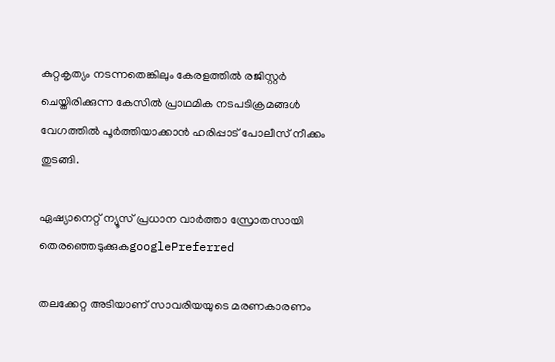കുറ്റകൃത്യം നടന്നതെങ്കിലും കേരളത്തിൽ രജിസ്റ്റർ ചെയ്തിരിക്കുന്ന കേസിൽ പ്രാഥമിക നടപടിക്രമങ്ങൾ വേഗത്തിൽ പൂർത്തിയാക്കാൻ ഹരിപ്പാട് പോലീസ് നീക്കം തുടങ്ങി.

ഏഷ്യാനെറ്റ് ന്യൂസ് പ്രധാന വാർത്താ സ്രോതസായി തെരഞ്ഞെടുക്കുകgooglePreferred

തലക്കേറ്റ അടിയാണ് സാവരിയയുടെ മരണകാരണം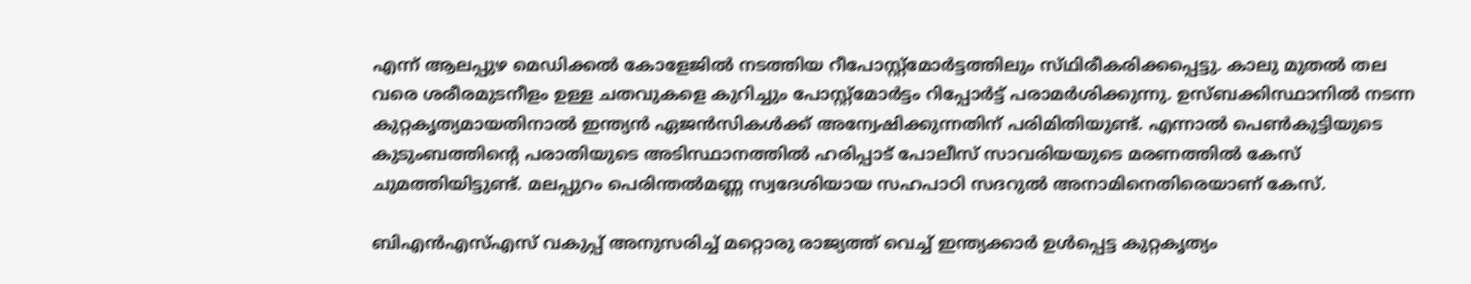എന്ന് ആലപ്പുഴ മെഡിക്കൽ കോളേജിൽ നടത്തിയ റീപോസ്റ്റ്മോർട്ടത്തിലും സ്‌ഥിരീകരിക്കപ്പെട്ടു. കാലു മുതൽ തല വരെ ശരീരമുടനീളം ഉള്ള ചതവുകളെ കുറിച്ചും പോസ്റ്റ്മോർട്ടം റിപ്പോർട്ട് പരാമർശിക്കുന്നു. ഉസ്ബക്കിസ്ഥാനിൽ നടന്ന കുറ്റകൃത്യമായതിനാൽ ഇന്ത്യൻ ഏജൻസികൾക്ക് അന്വേഷിക്കുന്നതിന് പരിമിതിയുണ്ട്. എന്നാൽ പെൺകുട്ടിയുടെ കുടുംബത്തിന്റെ പരാതിയുടെ അടിസ്ഥാനത്തിൽ ഹരിപ്പാട് പോലീസ് സാവരിയയുടെ മരണത്തിൽ കേസ് ചുമത്തിയിട്ടുണ്ട്. മലപ്പുറം പെരിന്തൽമണ്ണ സ്വദേശിയായ സഹപാഠി സദറുൽ അനാമിനെതിരെയാണ് കേസ്.

ബിഎൻഎസ്എസ് വകുപ്പ് അനുസരിച്ച് മറ്റൊരു രാജ്യത്ത് വെച്ച് ഇന്ത്യക്കാർ ഉൾപ്പെട്ട കുറ്റകൃത്യം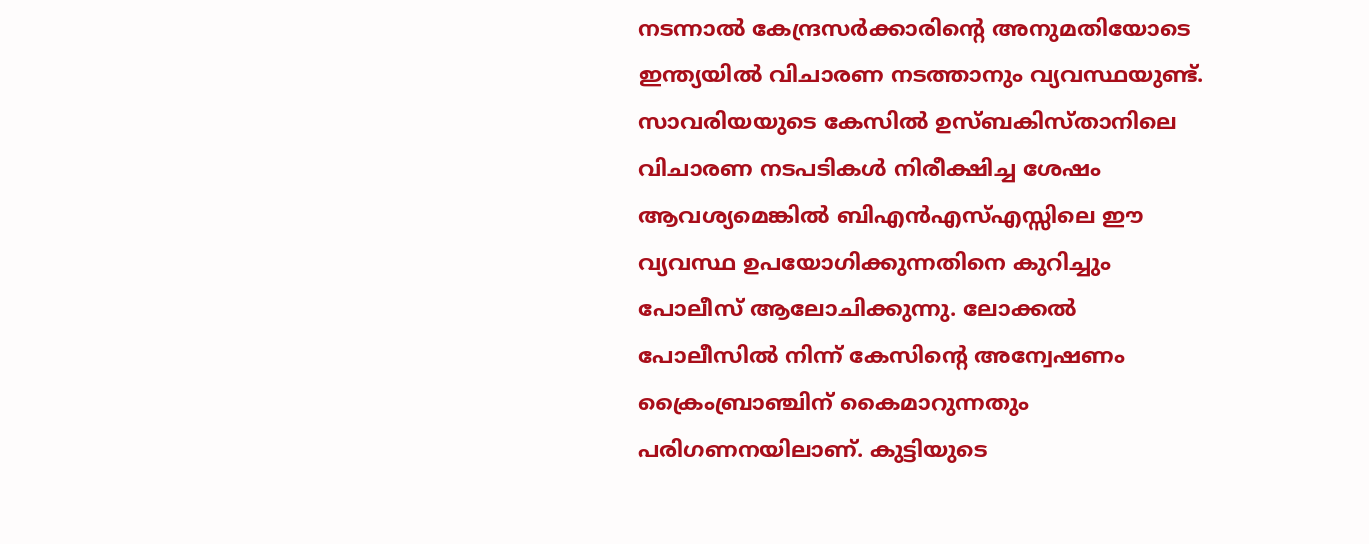നടന്നാൽ കേന്ദ്രസർക്കാരിന്റെ അനുമതിയോടെ ഇന്ത്യയിൽ വിചാരണ നടത്താനും വ്യവസ്ഥയുണ്ട്. സാവരിയയുടെ കേസിൽ ഉസ്ബകിസ്താനിലെ വിചാരണ നടപടികൾ നിരീക്ഷിച്ച ശേഷം ആവശ്യമെങ്കിൽ ബിഎൻഎസ്എസ്സിലെ ഈ വ്യവസ്ഥ ഉപയോഗിക്കുന്നതിനെ കുറിച്ചും പോലീസ് ആലോചിക്കുന്നു. ലോക്കൽ പോലീസിൽ നിന്ന് കേസിന്റെ അന്വേഷണം ക്രൈംബ്രാഞ്ചിന് കൈമാറുന്നതും പരിഗണനയിലാണ്. കുട്ടിയുടെ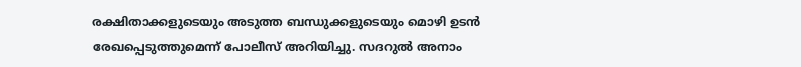രക്ഷിതാക്കളുടെയും അടുത്ത ബന്ധുക്കളുടെയും മൊഴി ഉടൻ രേഖപ്പെടുത്തുമെന്ന് പോലീസ് അറിയിച്ചു. സദറുൽ അനാം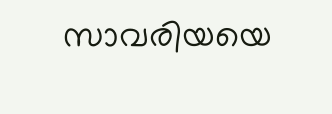സാവരിയയെ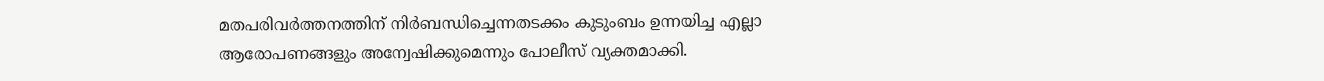മതപരിവർത്തനത്തിന് നിർബന്ധിച്ചെന്നതടക്കം കുടുംബം ഉന്നയിച്ച എല്ലാ ആരോപണങ്ങളും അന്വേഷിക്കുമെന്നും പോലീസ് വ്യക്തമാക്കി.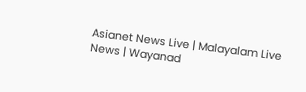Asianet News Live | Malayalam Live News | Wayanad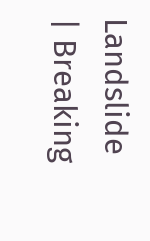Landslide | Breaking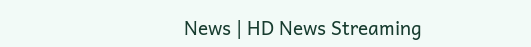News | HD News Streaming